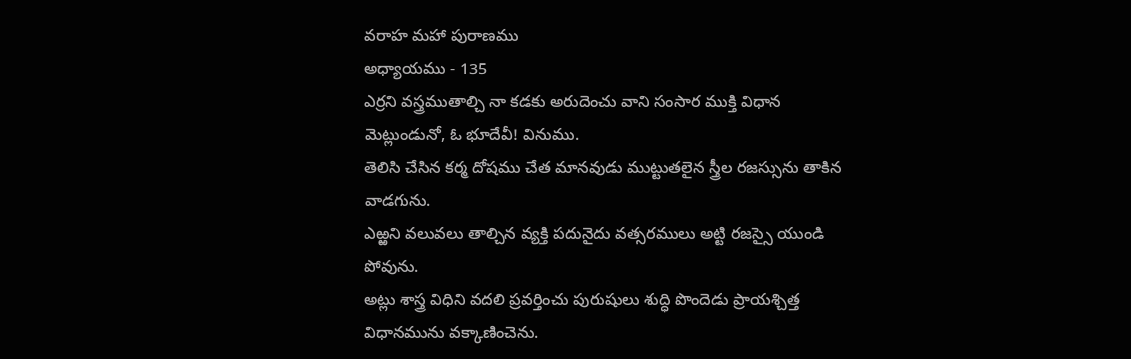వరాహ మహా పురాణము
అధ్యాయము - 135
ఎర్రని వస్త్రముతాల్చి నా కడకు అరుదెంచు వాని సంసార ముక్తి విధాన మెట్లుండునో, ఓ భూదేవీ! వినుము.
తెలిసి చేసిన కర్మ దోషము చేత మానవుడు ముట్టుతలైన స్త్రీల రజస్సును తాకిన వాడగును.
ఎఱ్ఱని వలువలు తాల్చిన వ్యక్తి పదునైదు వత్సరములు అట్టి రజస్సై యుండి పోవును.
అట్లు శాస్త్ర విధిని వదలి ప్రవర్తించు పురుషులు శుద్ధి పొందెడు ప్రాయశ్చిత్త విధానమును వక్కాణించెను.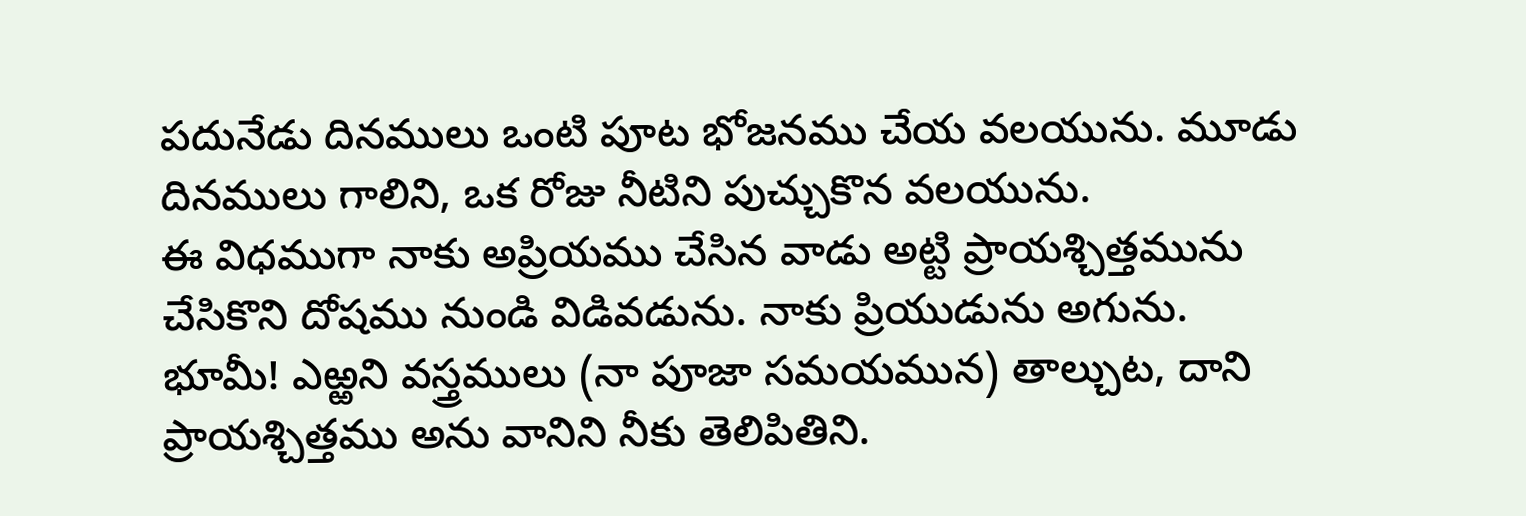పదునేడు దినములు ఒంటి పూట భోజనము చేయ వలయును. మూడు దినములు గాలిని, ఒక రోజు నీటిని పుచ్చుకొన వలయును.
ఈ విధముగా నాకు అప్రియము చేసిన వాడు అట్టి ప్రాయశ్చిత్తమును చేసికొని దోషము నుండి విడివడును. నాకు ప్రియుడును అగును.
భూమీ! ఎఱ్ఱని వస్త్రములు (నా పూజా సమయమున) తాల్చుట, దాని ప్రాయశ్చిత్తము అను వానిని నీకు తెలిపితిని.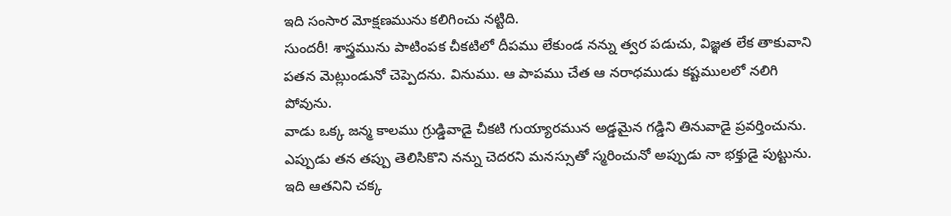ఇది సంసార మోక్షణమును కలిగించు నట్టిది.
సుందరీ! శాస్త్రమును పాటింపక చీకటిలో దీపము లేకుండ నన్ను త్వర పడుచు, విజ్ఞత లేక తాకువాని పతన మెట్లుండునో చెప్పెదను. వినుము. ఆ పాపము చేత ఆ నరాధముడు కష్టములలో నలిగి పోవును.
వాడు ఒక్క జన్మ కాలము గ్రుడ్డివాడై చీకటి గుయ్యారమున అడ్డమైన గడ్డిని తినువాడై ప్రవర్తించును.
ఎప్పుడు తన తప్పు తెలిసికొని నన్ను చెదరని మనస్సుతో స్మరించునో అప్పుడు నా భక్తుడై పుట్టును. ఇది ఆతనిని చక్క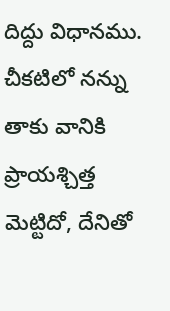దిద్దు విధానము.
చీకటిలో నన్ను తాకు వానికి ప్రాయశ్చిత్త మెట్టిదో, దేనితో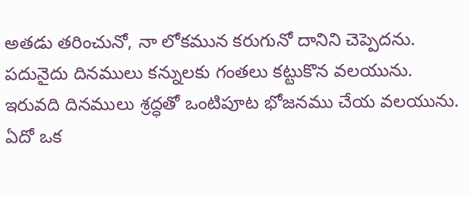అతడు తరించునో, నా లోకమున కరుగునో దానిని చెప్పెదను.
పదునైదు దినములు కన్నులకు గంతలు కట్టుకొన వలయును. ఇరువది దినములు శ్రద్ధతో ఒంటిపూట భోజనము చేయ వలయును. ఏదో ఒక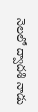నెలలో ద్వాదశి నాడు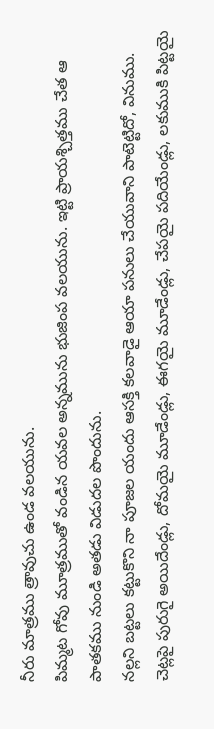నీరు మాత్రము త్రావుచు ఉండ వలయును.
పిమ్మట గోవు మూత్రముతో వండిన యవల అన్నమును భుజింప వలయును. ఇట్టి ప్రాయశ్చిత్తము చేత ఆ పాతకము నుండి అతడు విడుదల పొందును.
నల్లని బట్టలు కట్టుకొని నా పూజల యందు ఆసక్తి కలవాడై ఆయా పనులు చేయువాని పాటెట్టిదో, వినుము.
చెట్లపై పురుగై అయిదేండ్లు, దోమయై మూడేండ్లు, ఈగయై మూడేండ్లు, చేపయై పదియేండ్లు, లకుముకి పిట్టయై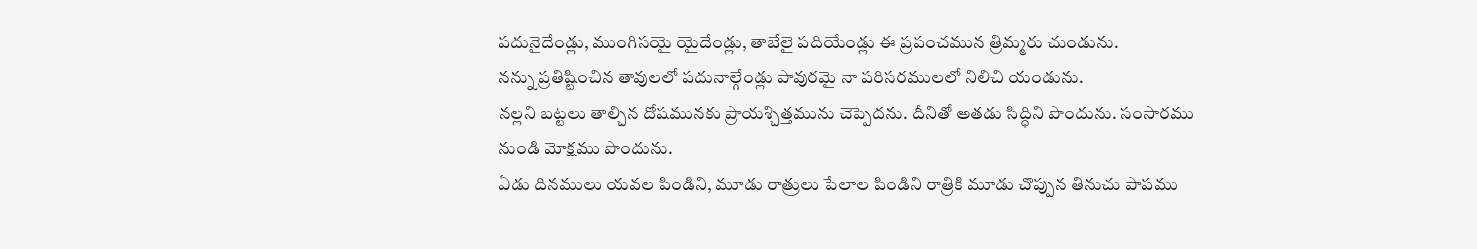పదునైదేండ్లు, ముంగిసయై యైదేండ్లు, తాబేలై పదియేండ్లు ఈ ప్రపంచమున త్రిమ్మరు చుండును.
నన్ను ప్రతిష్టించిన తావులలో పదునాల్గేండ్లు పావురమై నా పరిసరములలో నిలిచి యండును.
నల్లని బట్టలు తాల్చిన దోషమునకు ప్రాయశ్చిత్తమును చెప్పెదను. దీనితో అతడు సిద్ధిని పొందును. సంసారము నుండి మోక్షము పొందును.
ఏడు దినములు యవల పిండిని, మూడు రాత్రులు పేలాల పిండిని రాత్రికి మూడు చొప్పున తినుచు పాపము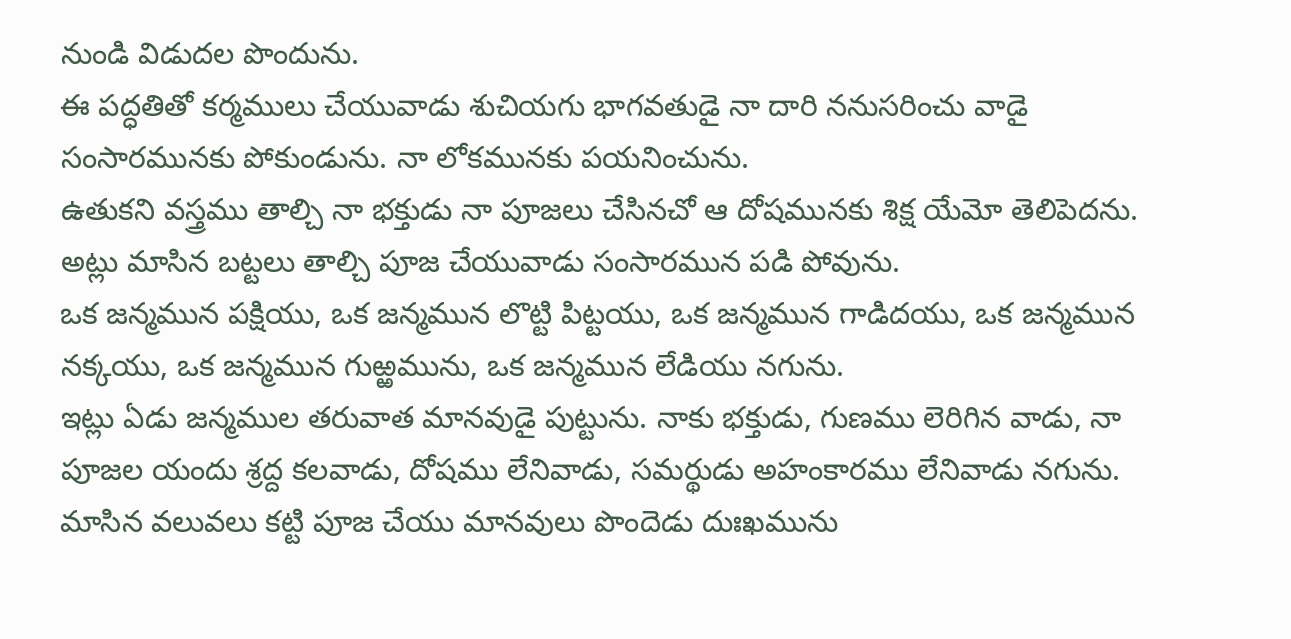నుండి విడుదల పొందును.
ఈ పద్ధతితో కర్మములు చేయువాడు శుచియగు భాగవతుడై నా దారి ననుసరించు వాడై సంసారమునకు పోకుండును. నా లోకమునకు పయనించును.
ఉతుకని వస్త్రము తాల్చి నా భక్తుడు నా పూజలు చేసినచో ఆ దోషమునకు శిక్ష యేమో తెలిపెదను. అట్లు మాసిన బట్టలు తాల్చి పూజ చేయువాడు సంసారమున పడి పోవును.
ఒక జన్మమున పక్షియు, ఒక జన్మమున లొట్టి పిట్టయు, ఒక జన్మమున గాడిదయు, ఒక జన్మమున నక్కయు, ఒక జన్మమున గుఱ్ఱమును, ఒక జన్మమున లేడియు నగును.
ఇట్లు ఏడు జన్మముల తరువాత మానవుడై పుట్టును. నాకు భక్తుడు, గుణము లెరిగిన వాడు, నా పూజల యందు శ్రద్ద కలవాడు, దోషము లేనివాడు, సమర్థుడు అహంకారము లేనివాడు నగును.
మాసిన వలువలు కట్టి పూజ చేయు మానవులు పొందెడు దుఃఖమును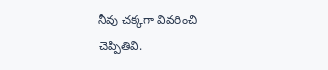నీవు చక్కగా వివరించి చెప్పితివి.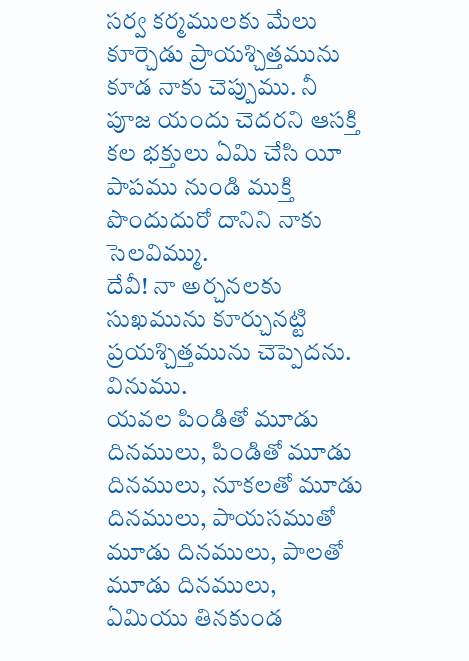సర్వ కర్మములకు మేలు కూర్చెడు ప్రాయశ్చిత్తమును కూడ నాకు చెప్పుము. నీ పూజ యందు చెదరని ఆసక్తి కల భక్తులు ఏమి చేసి యీ పాపము నుండి ముక్తి పొందుదురో దానిని నాకు సెలవిమ్ము.
దేవీ! నా అర్చనలకు సుఖమును కూర్చునట్టి ప్రయశ్చిత్తమును చెప్పెదను. వినుము.
యవల పిండితో మూడు దినములు, పిండితో మూడు దినములు, నూకలతో మూడు దినములు, పాయసముతో మూడు దినములు, పాలతో మూడు దినములు, ఏమియు తినకుండ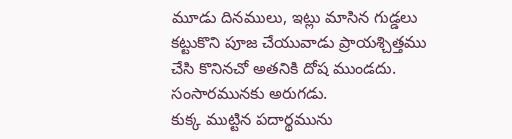మూడు దినములు, ఇట్లు మాసిన గుడ్డలు కట్టుకొని పూజ చేయువాడు ప్రాయశ్చిత్తము చేసి కొనినచో అతనికి దోష ముండదు. సంసారమునకు అరుగడు.
కుక్క ముట్టిన పదార్థమును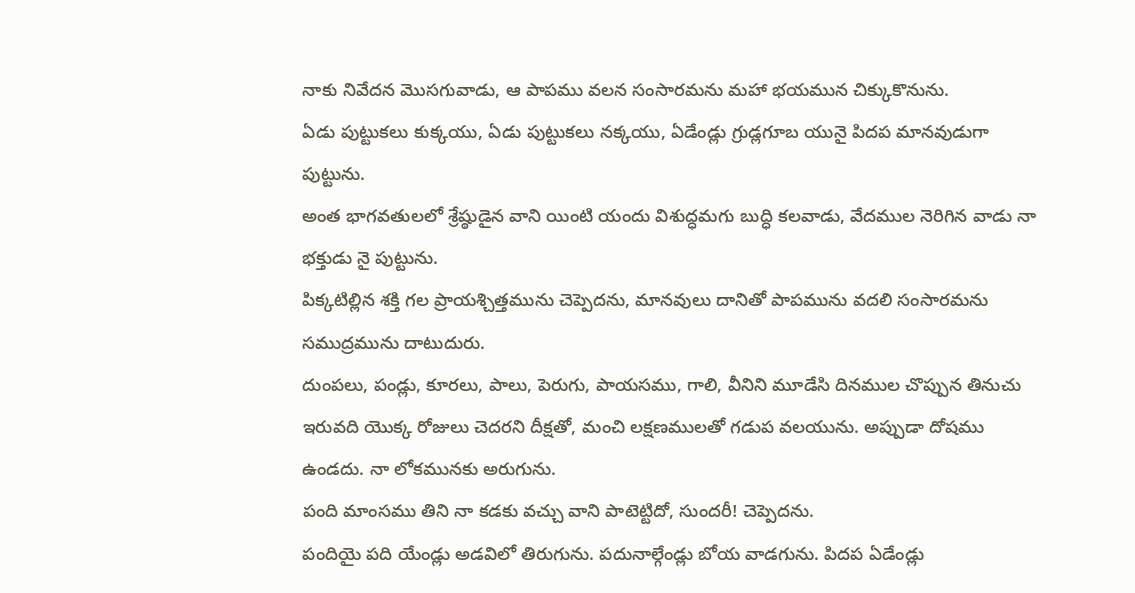నాకు నివేదన మొసగువాడు, ఆ పాపము వలన సంసారమను మహా భయమున చిక్కుకొనును.
ఏడు పుట్టుకలు కుక్కయు, ఏడు పుట్టుకలు నక్కయు, ఏడేండ్లు గ్రుడ్లగూబ యునై పిదప మానవుడుగా పుట్టును.
అంత భాగవతులలో శ్రేష్ఠుడైన వాని యింటి యందు విశుద్ధమగు బుద్ధి కలవాడు, వేదముల నెరిగిన వాడు నా భక్తుడు నై పుట్టును.
పిక్కటిల్లిన శక్తి గల ప్రాయశ్చిత్తమును చెప్పెదను, మానవులు దానితో పాపమును వదలి సంసారమను సముద్రమును దాటుదురు.
దుంపలు, పండ్లు, కూరలు, పాలు, పెరుగు, పాయసము, గాలి, వీనిని మూడేసి దినముల చొప్పున తినుచు ఇరువది యొక్క రోజులు చెదరని దీక్షతో, మంచి లక్షణములతో గడుప వలయును. అప్పుడా దోషము ఉండదు. నా లోకమునకు అరుగును.
పంది మాంసము తిని నా కడకు వచ్చు వాని పాటెట్టిదో, సుందరీ! చెప్పెదను.
పందియై పది యేండ్లు అడవిలో తిరుగును. పదునాల్గేండ్లు బోయ వాడగును. పిదప ఏడేండ్లు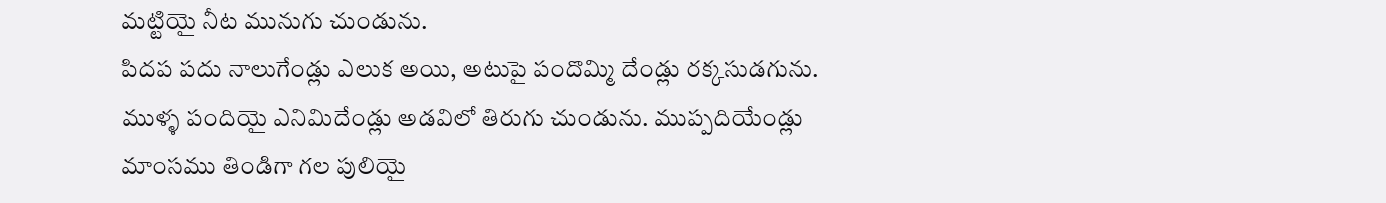మట్టియై నీట మునుగు చుండును.
పిదప పదు నాలుగేండ్లు ఎలుక అయి, అటుపై పందొమ్మి దేండ్లు రక్కసుడగును.
ముళ్ళ పందియై ఎనిమిదేండ్లు అడవిలో తిరుగు చుండును. ముప్పదియేండ్లు మాంసము తిండిగా గల పులియై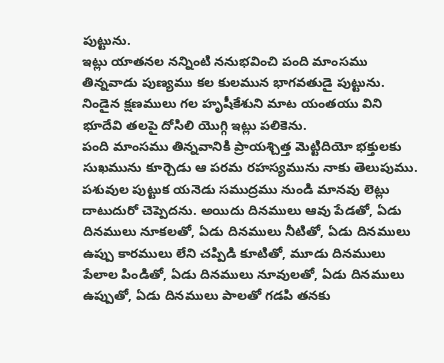పుట్టును.
ఇట్లు యాతనల నన్నింటి ననుభవించి పంది మాంసము తిన్నవాడు పుణ్యము కల కులమున భాగవతుడై పుట్టును.
నిండైన క్షణములు గల హృషీకేశుని మాట యంతయు విని భూదేవి తలపై దోసిలి యొగ్గి ఇట్లు పలికెను.
పంది మాంసము తిన్నవానికి ప్రాయశ్చిత్త మెట్టిదియో భక్తులకు సుఖమును కూర్చెడు ఆ పరమ రహస్యమును నాకు తెలుపుము.
పశువుల పుట్టుక యనెడు సముద్రము నుండి మానవు లెట్లు దాటుదురో చెప్పెదను. అయిదు దినములు ఆవు పేడతో, ఏడు దినములు నూకలతో, ఏడు దినములు నీటితో, ఏడు దినములు ఉప్పు కారములు లేని చప్పిడి కూటితో, మూడు దినములు పేలాల పిండితో, ఏడు దినములు నూవులతో, ఏడు దినములు ఉప్పుతో, ఏడు దినములు పాలతో గడపి తనకు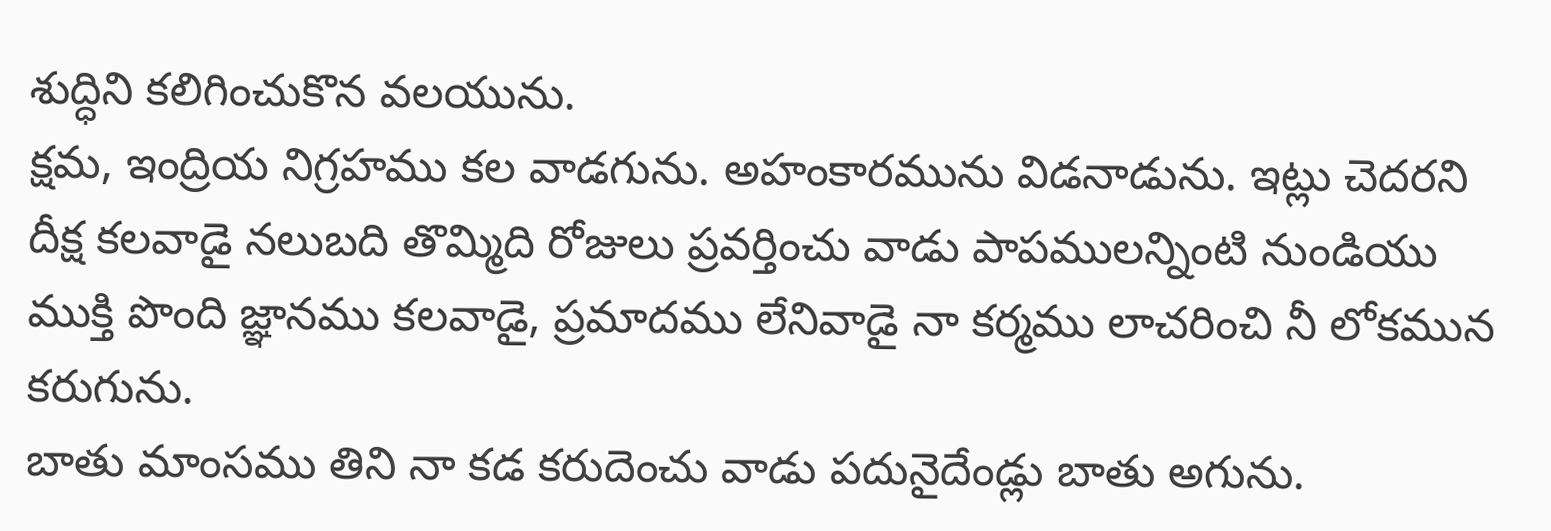శుద్ధిని కలిగించుకొన వలయును.
క్షమ, ఇంద్రియ నిగ్రహము కల వాడగును. అహంకారమును విడనాడును. ఇట్లు చెదరని దీక్ష కలవాడై నలుబది తొమ్మిది రోజులు ప్రవర్తించు వాడు పాపములన్నింటి నుండియు ముక్తి పొంది జ్ఞానము కలవాడై, ప్రమాదము లేనివాడై నా కర్మము లాచరించి నీ లోకమున కరుగును.
బాతు మాంసము తిని నా కడ కరుదెంచు వాడు పదునైదేండ్లు బాతు అగును.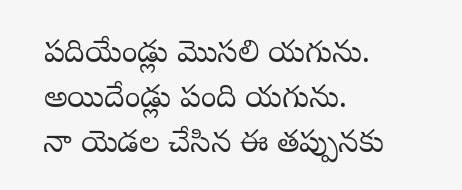పదియేండ్లు మొసలి యగును. అయిదేండ్లు పంది యగును.
నా యెడల చేసిన ఈ తప్పునకు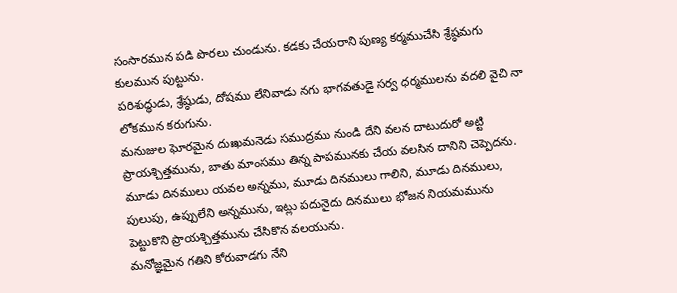సంసారమున పడి పొరలు చుండును. కడకు చేయరాని పుణ్య కర్మముచేసి శ్రేష్ఠమగు కులమున పుట్టును.
పరిశుద్ధుడు, శ్రేష్ఠుడు, దోషము లేనివాడు నగు భాగవతుడై సర్వ ధర్మములను వదలి వైచి నా లోకమున కరుగును.
మనుజుల ఘోరమైన దుఃఖమనెడు సముద్రము నుండి దేని వలన దాటుదురో అట్టి ప్రాయశ్చిత్తమును, బాతు మాంసము తిన్న పాపమునకు చేయ వలసిన దానిని చెప్పెదను.
మూడు దినములు యవల అన్నము, మూడు దినములు గాలిని, మూడు దినములు, పులుపు, ఉప్పులేని అన్నమును, ఇట్లు పదునైదు దినములు భోజన నియమమును పెట్టుకొని ప్రాయశ్చిత్తమును చేసికొన వలయును.
మనోజ్ఞమైన గతిని కోరువాడగు నేని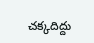చక్కదిద్దు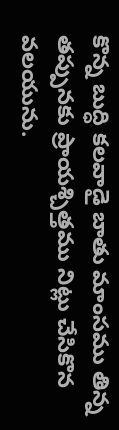కొన్న బుద్ధి కలవాడై బాతు మాంసము తిన్న తప్పునకు ప్రాయశ్చిత్తము నిట్లు చేసికొన వలయును.